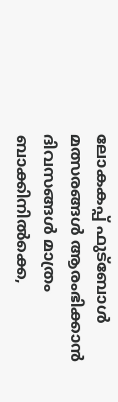ലോകകപ്പ് ഫുട്ബോൾ മത്സരങ്ങൾ ആരംഭിക്കാൻ ദിവസങ്ങൾ മാത്രം ബാക്കിനിൽക്കെ,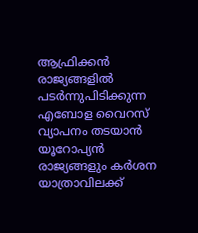ആഫ്രിക്കൻ രാജ്യങ്ങളിൽ പടർന്നുപിടിക്കുന്ന എബോള വൈറസ് വ്യാപനം തടയാൻ യൂറോപ്യൻ രാജ്യങ്ങളും കർശന യാത്രാവിലക്ക്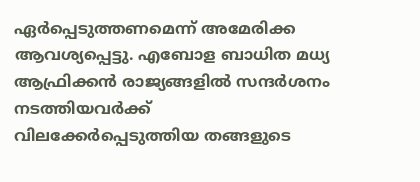ഏർപ്പെടുത്തണമെന്ന് അമേരിക്ക ആവശ്യപ്പെട്ടു. എബോള ബാധിത മധ്യ ആഫ്രിക്കൻ രാജ്യങ്ങളിൽ സന്ദർശനം നടത്തിയവർക്ക് വിലക്കേർപ്പെടുത്തിയ തങ്ങളുടെ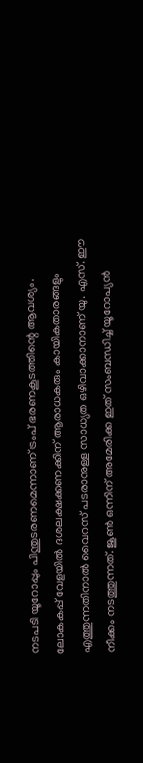നടപടി യൂറോപ്പും പിന്തുടരണമെന്നാണ് ട്രംപ് ഭരണകൂടത്തിന്റെ ആവശ്യം.
ലോകകപ്പ് വേളയിൽ ദശലക്ഷക്കണക്കിന് ആരാധകരും കായികതാരങ്ങളും എത്തുന്നതിനാൽ വൈറസ് പടരാനുള്ള സാധ്യത ഒഴിവാക്കാനാണ് യു. എസ്. ഈ നീക്കം നടത്തുന്നത്. ജൂൺ ഒന്നിന് അമേരിക്ക ഇത് സംബന്ധിച്ച് യൂറോപ്യൻ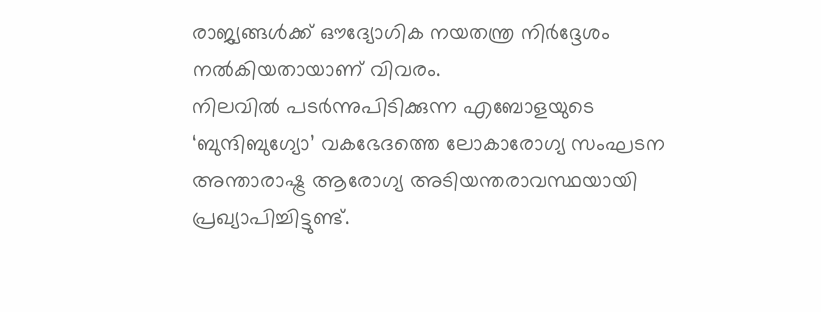രാജ്യങ്ങൾക്ക് ഔദ്യോഗിക നയതന്ത്ര നിർദ്ദേശം നൽകിയതായാണ് വിവരം.
നിലവിൽ പടർന്നുപിടിക്കുന്ന എബോളയുടെ ‘ബുന്ദിബുഗ്യോ’ വകഭേദത്തെ ലോകാരോഗ്യ സംഘടന അന്താരാഷ്ട്ര ആരോഗ്യ അടിയന്തരാവസ്ഥയായി പ്രഖ്യാപിച്ചിട്ടുണ്ട്.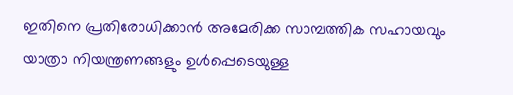ഇതിനെ പ്രതിരോധിക്കാൻ അമേരിക്ക സാമ്പത്തിക സഹായവും യാത്രാ നിയന്ത്രണങ്ങളും ഉൾപ്പെടെയുള്ള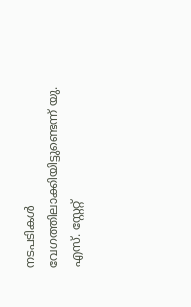നടപടികൾ വേഗത്തിലാക്കിയിട്ടുണ്ടെന്ന് യു. എസ്. സ്റ്റേറ്റ്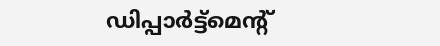ഡിപ്പാർട്ട്മെന്റ്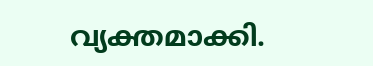വ്യക്തമാക്കി.